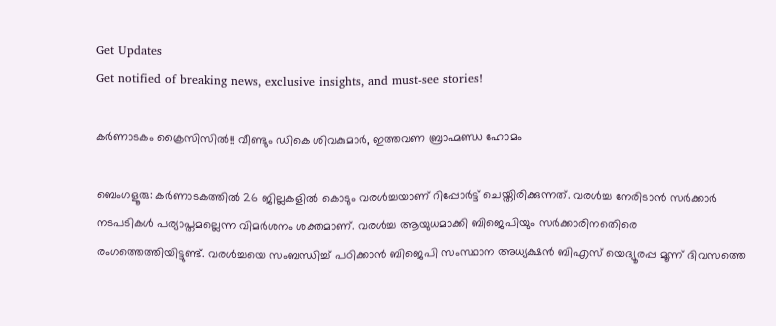Get Updates
Get notified of breaking news, exclusive insights, and must-see stories!

കര്‍ണാടകം ക്രൈസിസില്‍!! വീണ്ടും ഡികെ ശിവകുമാര്‍, ഇത്തവണ ബ്രാഹ്മണ്ഡ ഹോമം

ബെംഗളൂരു: കര്‍ണാടകത്തില്‍ 26 ജില്ലകളില്‍ കൊടും വരള്‍ച്ചയാണ് റിപ്പോര്‍ട്ട് ചെയ്തിരിക്കുന്നത്. വരള്‍ച്ച നേരിടാന്‍ സര്‍ക്കാര്‍ നടപടികള്‍ പര്യാപ്തമല്ലെന്ന വിമര്‍ശനം ശക്തമാണ്. വരള്‍ച്ച ആയുധമാക്കി ബിജെപിയും സര്‍ക്കാരിനതെിരെ രംഗത്തെത്തിയിട്ടുണ്ട്. വരള്‍ച്ചയെ സംബന്ധിച്ച് പഠിക്കാന്‍ ബിജെപി സംസ്ഥാന അധ്യക്ഷന്‍ ബിഎസ് യെദ്യൂരപ്പ മൂന്ന് ദിവസത്തെ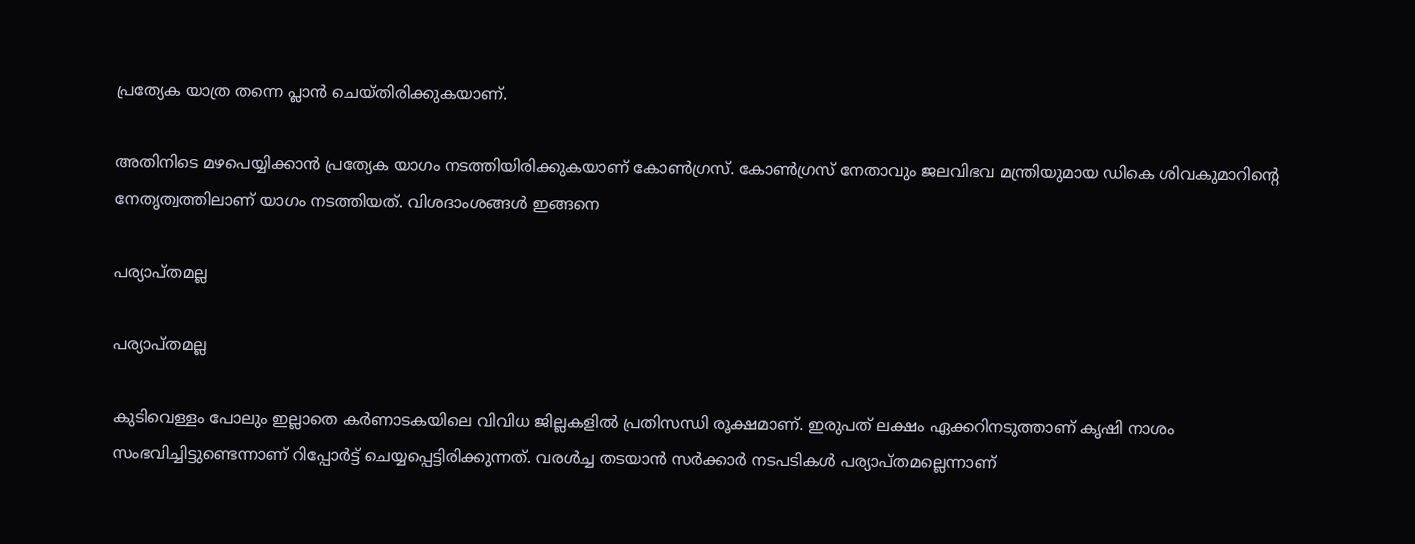പ്രത്യേക യാത്ര തന്നെ പ്ലാന്‍ ചെയ്തിരിക്കുകയാണ്.

അതിനിടെ മഴപെയ്യിക്കാന്‍ പ്രത്യേക യാഗം നടത്തിയിരിക്കുകയാണ് കോണ്‍ഗ്രസ്. കോണ്‍ഗ്രസ് നേതാവും ജലവിഭവ മന്ത്രിയുമായ ഡികെ ശിവകുമാറിന്‍റെ നേതൃത്വത്തിലാണ് യാഗം നടത്തിയത്. വിശദാംശങ്ങള്‍ ഇങ്ങനെ

പര്യാപ്തമല്ല

പര്യാപ്തമല്ല

കുടിവെള്ളം പോലും ഇല്ലാതെ കര്‍ണാടകയിലെ വിവിധ ജില്ലകളില്‍ പ്രതിസന്ധി രൂക്ഷമാണ്. ഇരുപത് ലക്ഷം ഏക്കറിനടുത്താണ് കൃഷി നാശം സംഭവിച്ചിട്ടുണ്ടെന്നാണ് റിപ്പോര്‍ട്ട് ചെയ്യപ്പെട്ടിരിക്കുന്നത്. വരള്‍ച്ച തടയാന്‍ സര്‍ക്കാര്‍ നടപടികള്‍ പര്യാപ്തമല്ലെന്നാണ്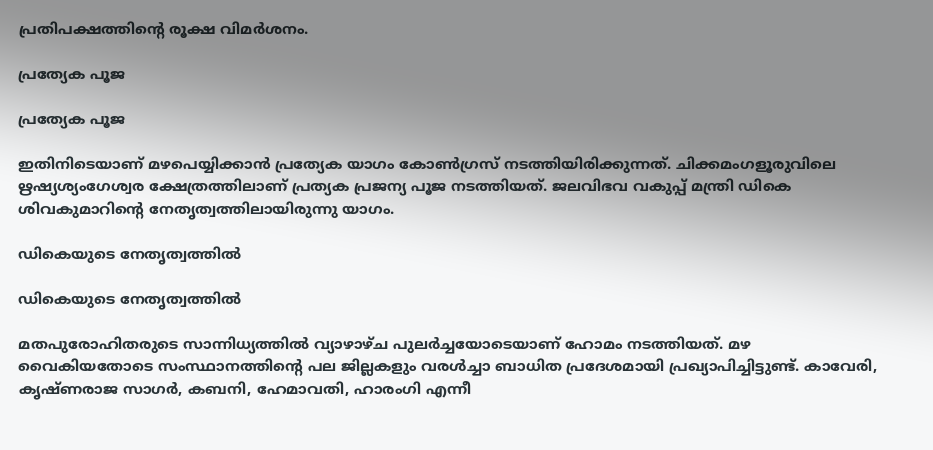പ്രതിപക്ഷത്തിന്‍റെ രൂക്ഷ വിമര്‍ശനം.

പ്രത്യേക പൂജ

പ്രത്യേക പൂജ

ഇതിനിടെയാണ് മഴപെയ്യിക്കാന്‍ പ്രത്യേക യാഗം കോണ്‍ഗ്രസ് നടത്തിയിരിക്കുന്നത്. ചിക്കമംഗളൂരുവിലെ ഋഷ്യശ്യംഗേശ്വര ക്ഷേത്രത്തിലാണ് പ്രത്യക പ്രജന്യ പൂജ നടത്തിയത്. ജലവിഭവ വകുപ്പ് മന്ത്രി ഡികെ ശിവകുമാറിന്‍റെ നേതൃത്വത്തിലായിരുന്നു യാഗം.

ഡികെയുടെ നേതൃത്വത്തില്‍

ഡികെയുടെ നേതൃത്വത്തില്‍

മതപുരോഹിതരുടെ സാന്നിധ്യത്തില്‍ വ്യാഴാഴ്ച പുലര്‍ച്ചയോടെയാണ് ഹോമം നടത്തിയത്. മഴ വൈകിയതോടെ സംസ്ഥാനത്തിന്‍റെ പല ജില്ലകളും വരള്‍ച്ചാ ബാധിത പ്രദേശമായി പ്രഖ്യാപിച്ചിട്ടുണ്ട്. കാവേരി, കൃഷ്ണരാജ സാഗര്‍, കബനി, ഹേമാവതി, ഹാരംഗി എന്നീ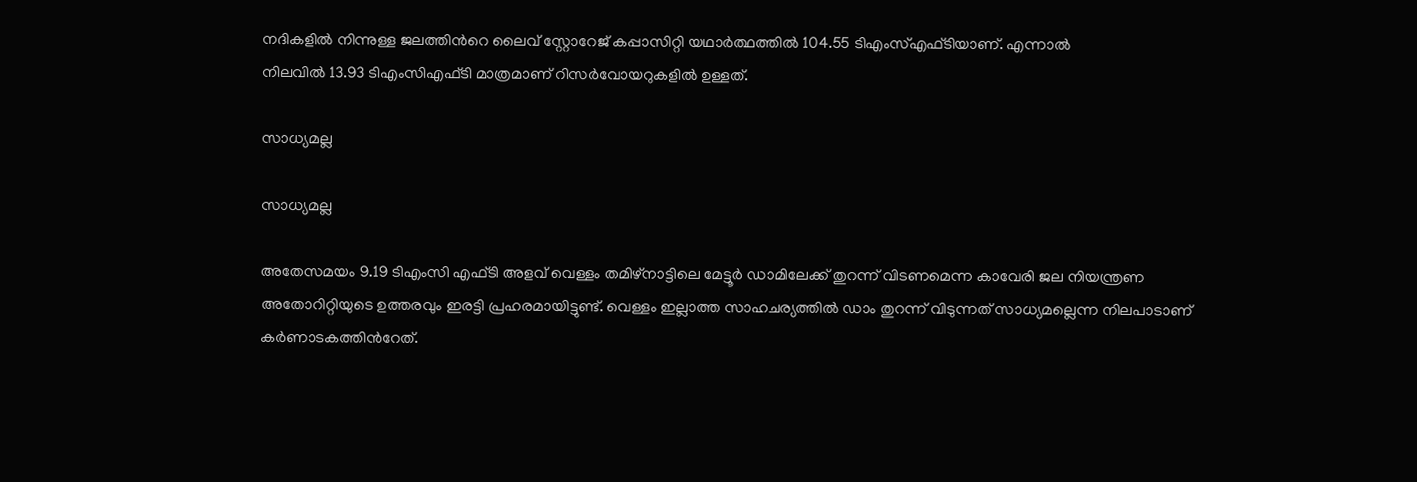നദികളില്‍ നിന്നുള്ള ജലത്തിന്‍റെ ലൈവ് സ്റ്റോറേജ് കപ്പാസിറ്റി യഥാര്‍ത്ഥത്തില്‍ 104.55 ടിഎംസ്എഫ്ടിയാണ്. എന്നാല്‍
നിലവില്‍ 13.93 ടിഎംസിഎഫ്ടി മാത്രമാണ് റിസര്‍വോയറുകളില്‍ ഉള്ളത്.

സാധ്യമല്ല

സാധ്യമല്ല

അതേസമയം 9.19 ടിഎംസി എഫ്ടി അളവ് വെള്ളം തമിഴ്നാട്ടിലെ മേട്ടൂര്‍ ഡാമിലേക്ക് തുറന്ന് വിടണമെന്ന കാവേരി ജല നിയന്ത്രണ അതോറിറ്റിയുടെ ഉത്തരവും ഇരട്ടി പ്രഹരമായിട്ടുണ്ട്. വെള്ളം ഇല്ലാത്ത സാഹചര്യത്തില്‍ ഡാം തുറന്ന് വിടുന്നത് സാധ്യമല്ലെന്ന നിലപാടാണ് കര്‍ണാടകത്തിന്‍റേത്.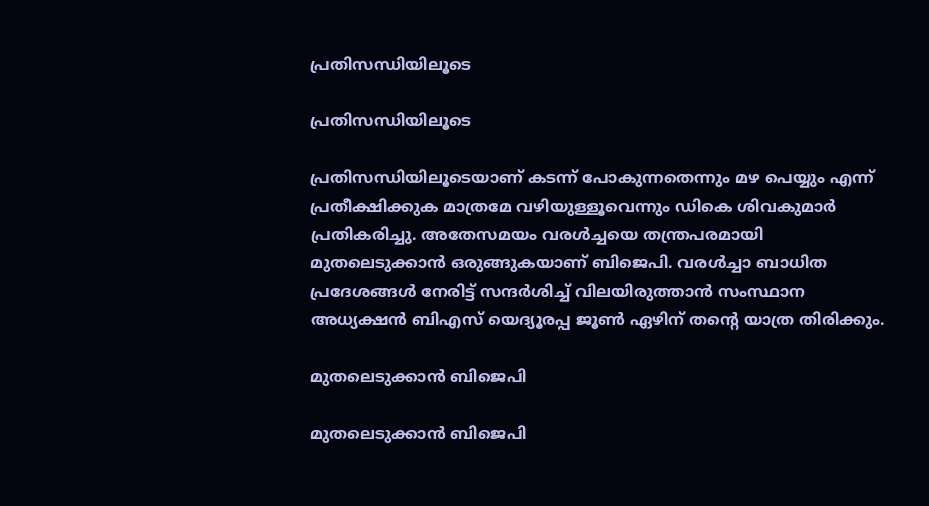പ്രതിസന്ധിയിലൂടെ

പ്രതിസന്ധിയിലൂടെ

പ്രതിസന്ധിയിലൂടെയാണ് കടന്ന് പോകുന്നതെന്നും മഴ പെയ്യും എന്ന് പ്രതീക്ഷിക്കുക മാത്രമേ വഴിയുള്ളൂവെന്നും ഡികെ ശിവകുമാര്‍ പ്രതികരിച്ചു. അതേസമയം വരള്‍ച്ചയെ തന്ത്രപരമായി മുതലെടുക്കാന്‍ ഒരുങ്ങുകയാണ് ബിജെപി. വരള്‍ച്ചാ ബാധിത പ്രദേശങ്ങള്‍ നേരിട്ട് സന്ദര്‍ശിച്ച് വിലയിരുത്താന്‍ സംസ്ഥാന അധ്യക്ഷന്‍ ബിഎസ് യെദ്യൂരപ്പ ജൂണ്‍ ഏഴിന് തന്‍റെ യാത്ര തിരിക്കും.

മുതലെടുക്കാന്‍ ബിജെപി

മുതലെടുക്കാന്‍ ബിജെപി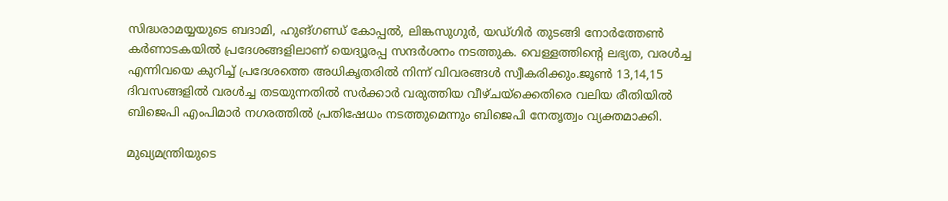സിദ്ധരാമയ്യയുടെ ബദാമി, ഹുങ്ഗണ്ഡ് കോപ്പല്‍, ലിങ്കസുഗുര്‍, യഡ്ഗിര്‍ തുടങ്ങി നോര്‍ത്തേണ്‍ കര്‍ണാടകയില്‍ പ്രദേശങ്ങളിലാണ് യെദ്യൂരപ്പ സന്ദര്‍ശനം നടത്തുക. വെള്ളത്തിന്‍റെ ലഭ്യത, വരള്‍ച്ച എന്നിവയെ കുറിച്ച് പ്രദേശത്തെ അധികൃതരില്‍ നിന്ന് വിവരങ്ങള്‍ സ്വീകരിക്കും.ജൂണ്‍ 13,14,15 ദിവസങ്ങളില്‍ വരള്‍ച്ച തടയുന്നതില്‍ സര്‍ക്കാര്‍ വരുത്തിയ വീഴ്ചയ്ക്കെതിരെ വലിയ രീതിയില്‍ ബിജെപി എംപിമാര്‍ നഗരത്തില്‍ പ്രതിഷേധം നടത്തുമെന്നും ബിജെപി നേതൃത്വം വ്യക്തമാക്കി.

മുഖ്യമന്ത്രിയുടെ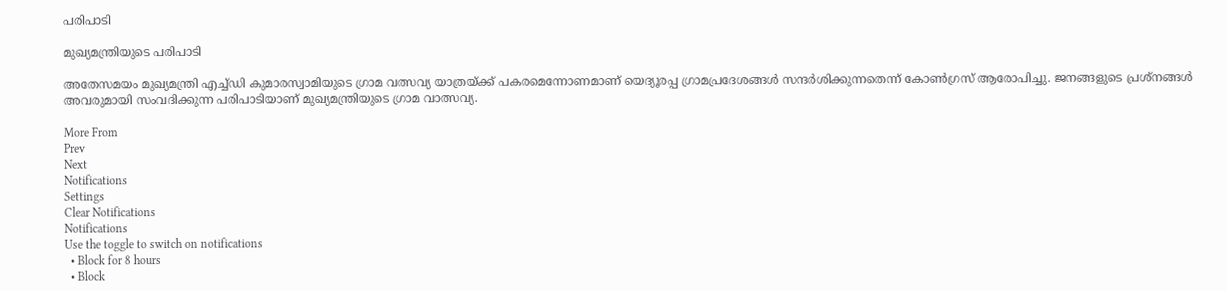പരിപാടി

മുഖ്യമന്ത്രിയുടെ പരിപാടി

അതേസമയം മുഖ്യമന്ത്രി എച്ച്ഡി കുമാരസ്വാമിയുടെ ഗ്രാമ വത്സവ്യ യാത്രയ്ക്ക് പകരമെന്നോണമാണ് യെദ്യൂരപ്പ ഗ്രാമപ്രദേശങ്ങള്‍ സന്ദര്‍ശിക്കുന്നതെന്ന് കോണ്‍ഗ്രസ് ആരോപിച്ചു. ജനങ്ങളുടെ പ്രശ്നങ്ങള്‍ അവരുമായി സംവദിക്കുന്ന പരിപാടിയാണ് മുഖ്യമന്ത്രിയുടെ ഗ്രാമ വാത്സവ്യ.

More From
Prev
Next
Notifications
Settings
Clear Notifications
Notifications
Use the toggle to switch on notifications
  • Block for 8 hours
  • Block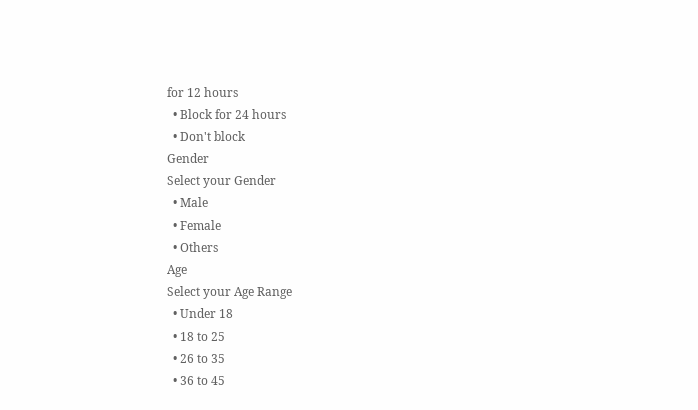for 12 hours
  • Block for 24 hours
  • Don't block
Gender
Select your Gender
  • Male
  • Female
  • Others
Age
Select your Age Range
  • Under 18
  • 18 to 25
  • 26 to 35
  • 36 to 45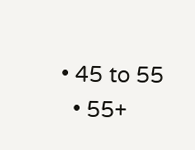• 45 to 55
  • 55+